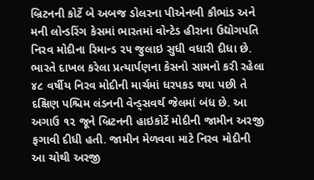બ્રિટનની કોર્ટે બે અબજ ડોલરના પીએનબી કૌભાંડ અને મની લોન્ડરિંગ કેસમાં ભારતમાં વોન્ટેડ હીરાના ઉદ્યોગપતિ નિરવ મોદીના રિમાન્ડ ૨૫ જુલાઇ સુધી વધારી દીધા છે.
ભારતે દાખલ કરેલા પ્રત્યાર્પણના કેસનો સામનો કરી રહેલા ૪૮ વર્ષીય નિરવ મોદીની માર્ચમાં ધરપકડ થયા પછી તે દક્ષિણ પશ્ચિમ લંડનની વેન્ડ્સવર્થ જેલમાં બંધ છે. આ અગાઉ ૧૨ જૂને બ્રિટનની હાઇકોર્ટે મોદીની જામીન અરજી ફગાવી દીધી હતી. જામીન મેળવવા માટે નિરવ મોદીની આ ચોથી અરજી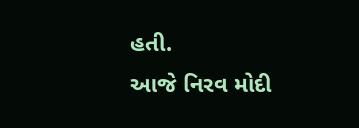હતી.
આજે નિરવ મોદી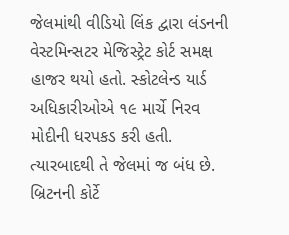જેલમાંથી વીડિયો લિંક દ્વારા લંડનની વેસ્ટમિન્સટર મેજિસ્ટ્રેટ કોર્ટ સમક્ષ હાજર થયો હતો. સ્કોટલેન્ડ યાર્ડ અધિકારીઓએ ૧૯ માર્ચે નિરવ મોદીની ધરપકડ કરી હતી. ત્યારબાદથી તે જેલમાં જ બંધ છે. બ્રિટનની કોર્ટે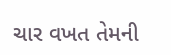ચાર વખત તેમની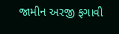જામીન અરજી ફગાવી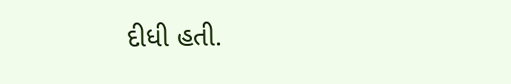દીધી હતી.